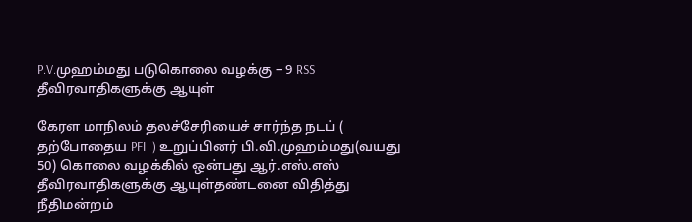P.V.முஹம்மது படுகொலை வழக்கு – 9 RSS தீவிரவாதிகளுக்கு ஆயுள்

கேரள மாநிலம் தலச்சேரியைச் சார்ந்த நடப் ( தற்போதைய PFI  ) உறுப்பினர் பி.வி.முஹம்மது(வயது 50) கொலை வழக்கில் ஒன்பது ஆர்.எஸ்.எஸ் தீவிரவாதிகளுக்கு ஆயுள்தண்டனை விதித்து நீதிமன்றம்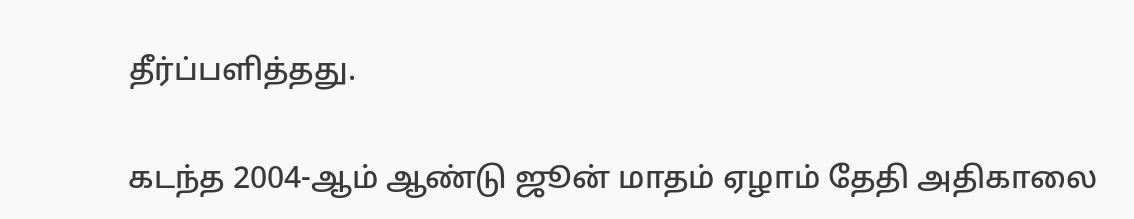தீர்ப்பளித்தது.

கடந்த 2004-ஆம் ஆண்டு ஜூன் மாதம் ஏழாம் தேதி அதிகாலை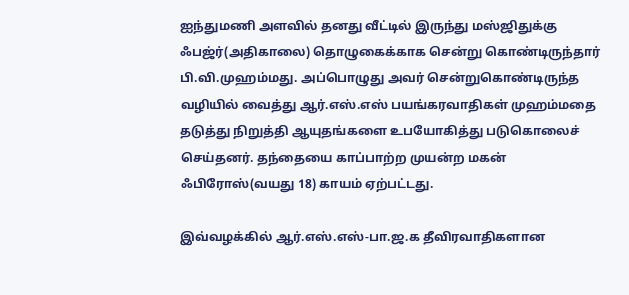ஐந்துமணி அளவில் தனது வீட்டில் இருந்து மஸ்ஜிதுக்கு ஃபஜ்ர்(அதிகாலை) தொழுகைக்காக சென்று கொண்டிருந்தார் பி.வி.முஹம்மது. அப்பொழுது அவர் சென்றுகொண்டிருந்த வழியில் வைத்து ஆர்.எஸ்.எஸ் பயங்கரவாதிகள் முஹம்மதை தடுத்து நிறுத்தி ஆயுதங்களை உபயோகித்து படுகொலைச் செய்தனர். தந்தையை காப்பாற்ற முயன்ற மகன் ஃபிரோஸ்(வயது 18) காயம் ஏற்பட்டது.

இவ்வழக்கில் ஆர்.எஸ்.எஸ்-பா.ஜ.க தீவிரவாதிகளான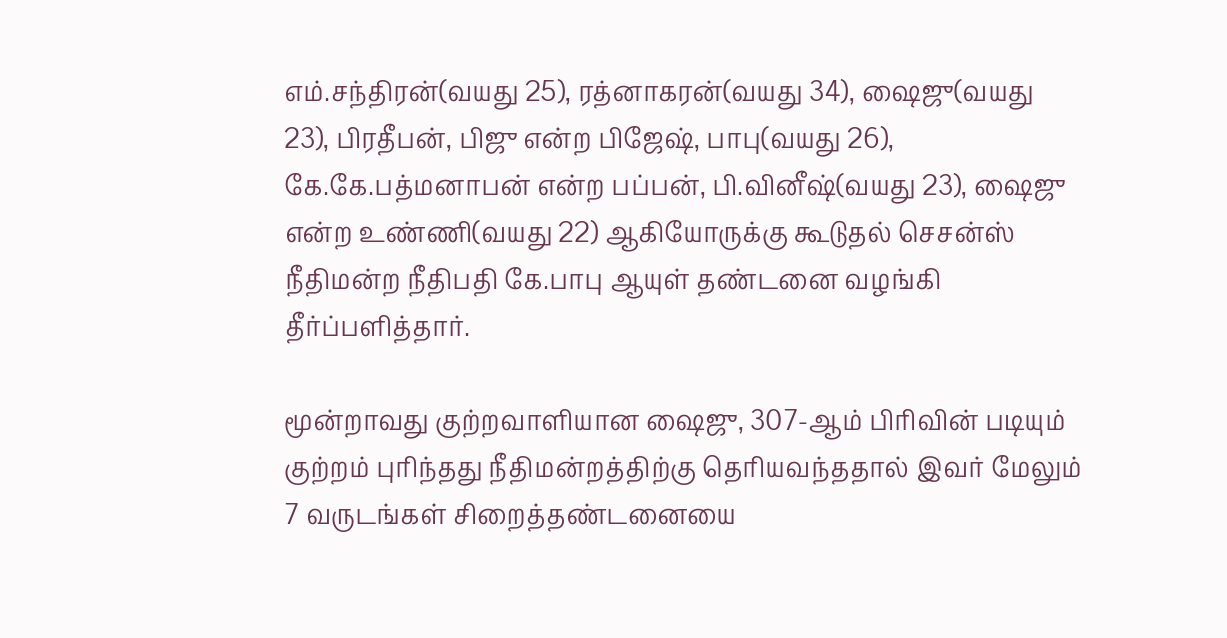எம்.சந்திரன்(வயது 25), ரத்னாகரன்(வயது 34), ஷைஜு(வயது 23), பிரதீபன், பிஜு என்ற பிஜேஷ், பாபு(வயது 26), கே.கே.பத்மனாபன் என்ற பப்பன், பி.வினீஷ்(வயது 23), ஷைஜு என்ற உண்ணி(வயது 22) ஆகியோருக்கு கூடுதல் செசன்ஸ் நீதிமன்ற நீதிபதி கே.பாபு ஆயுள் தண்டனை வழங்கி தீர்ப்பளித்தார்.

மூன்றாவது குற்றவாளியான ஷைஜு, 307-ஆம் பிரிவின் படியும் குற்றம் புரிந்தது நீதிமன்றத்திற்கு தெரியவந்ததால் இவர் மேலும் 7 வருடங்கள் சிறைத்தண்டனையை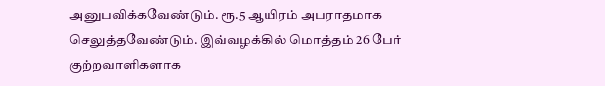அனுபவிக்கவேண்டும். ரூ.5 ஆயிரம் அபராதமாக செலுத்தவேண்டும். இவ்வழக்கில் மொத்தம் 26 பேர் குற்றவாளிகளாக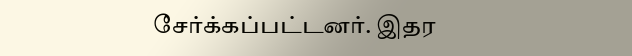சேர்க்கப்பட்டனர். இதர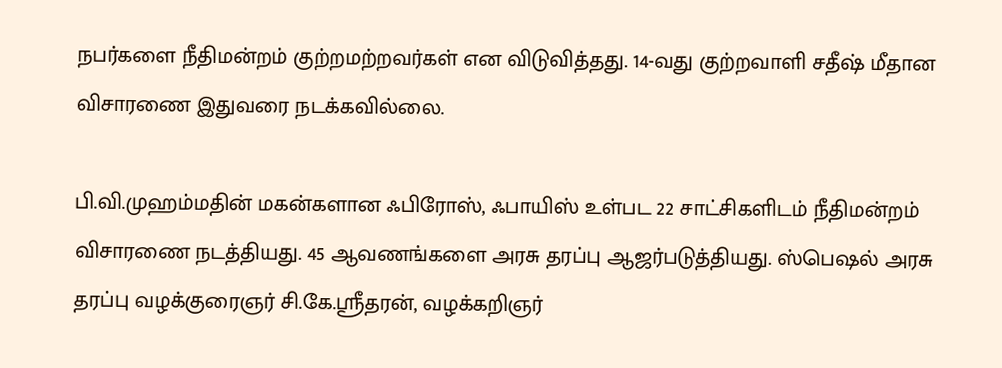நபர்களை நீதிமன்றம் குற்றமற்றவர்கள் என விடுவித்தது. 14-வது குற்றவாளி சதீஷ் மீதான விசாரணை இதுவரை நடக்கவில்லை.

பி.வி.முஹம்மதின் மகன்களான ஃபிரோஸ், ஃபாயிஸ் உள்பட 22 சாட்சிகளிடம் நீதிமன்றம் விசாரணை நடத்தியது. 45 ஆவணங்களை அரசு தரப்பு ஆஜர்படுத்தியது. ஸ்பெஷல் அரசு தரப்பு வழக்குரைஞர் சி.கே.ஸ்ரீதரன், வழக்கறிஞர்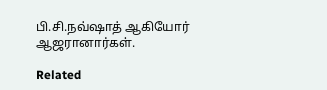பி.சி.நவ்ஷாத் ஆகியோர் ஆஜரானார்கள்.

Related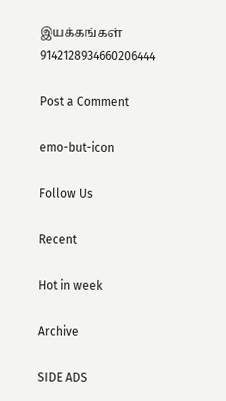இயக்கங்கள் 9142128934660206444

Post a Comment

emo-but-icon

Follow Us

Recent

Hot in week

Archive

SIDE ADS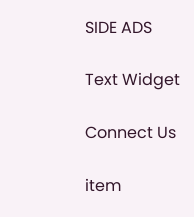SIDE ADS

Text Widget

Connect Us

item